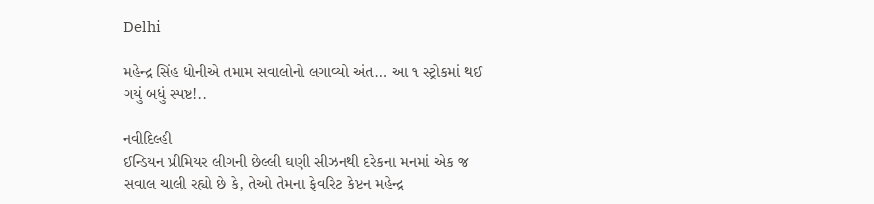Delhi

મહેન્દ્ર સિંહ ધોનીએ તમામ સવાલોનો લગાવ્યો અંત… આ ૧ સ્ટ્રોકમાં થઈ ગયું બધું સ્પષ્ટ!..

નવીદિલ્હી
ઈન્ડિયન પ્રીમિયર લીગની છેલ્લી ઘણી સીઝનથી દરેકના મનમાં એક જ સવાલ ચાલી રહ્યો છે કે, તેઓ તેમના ફેવરિટ કેપ્ટન મહેન્દ્ર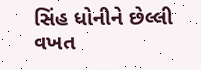સિંહ ધોનીને છેલ્લી વખત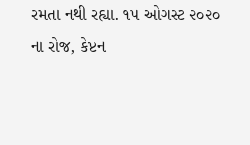રમતા નથી રહ્યા. ૧૫ ઓગસ્ટ ૨૦૨૦ ના રોજ, કેપ્ટન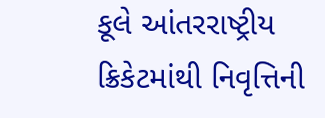કૂલે આંતરરાષ્ટ્રીય ક્રિકેટમાંથી નિવૃત્તિની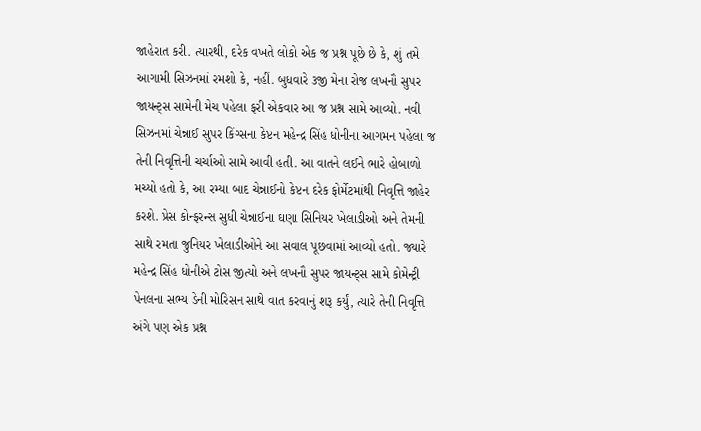જાહેરાત કરી. ત્યારથી, દરેક વખતે લોકો એક જ પ્રશ્ન પૂછે છે કે, શું તમે આગામી સિઝનમાં રમશો કે, નહીં. બુધવારે ૩જી મેના રોજ લખનૌ સુપર જાયન્ટ્‌સ સામેની મેચ પહેલા ફરી એકવાર આ જ પ્રશ્ન સામે આવ્યો. નવી સિઝનમાં ચેન્નાઈ સુપર કિંગ્સના કેપ્ટન મહેન્દ્ર સિંહ ધોનીના આગમન પહેલા જ તેની નિવૃત્તિની ચર્ચાઓ સામે આવી હતી. આ વાતને લઈને ભારે હોબાળો મચ્યો હતો કે, આ રમ્યા બાદ ચેન્નાઈનો કેપ્ટન દરેક ફોર્મેટમાંથી નિવૃત્તિ જાહેર કરશે. પ્રેસ કોન્ફરન્સ સુધી ચેન્નાઈના ઘણા સિનિયર ખેલાડીઓ અને તેમની સાથે રમતા જુનિયર ખેલાડીઓને આ સવાલ પૂછવામાં આવ્યો હતો. જ્યારે મહેન્દ્ર સિંહ ધોનીએ ટોસ જીત્યો અને લખનૌ સુપર જાયન્ટ્‌સ સામે કોમેન્ટ્રી પેનલના સભ્ય ડેની મોરિસન સાથે વાત કરવાનું શરૂ કર્યું, ત્યારે તેની નિવૃત્તિ અંગે પણ એક પ્રશ્ન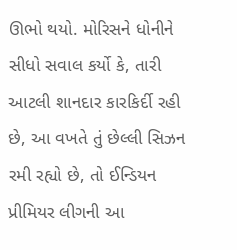ઊભો થયો. મોરિસને ધોનીને સીધો સવાલ કર્યો કે, તારી આટલી શાનદાર કારકિર્દી રહી છે, આ વખતે તું છેલ્લી સિઝન રમી રહ્યો છે, તો ઈન્ડિયન પ્રીમિયર લીગની આ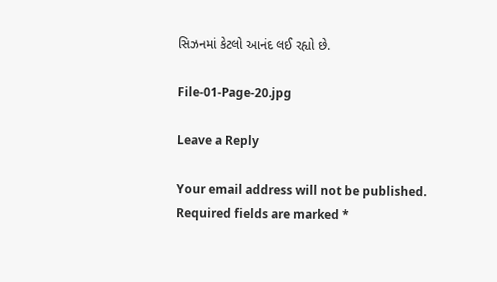સિઝનમાં કેટલો આનંદ લઈ રહ્યો છે.

File-01-Page-20.jpg

Leave a Reply

Your email address will not be published. Required fields are marked *